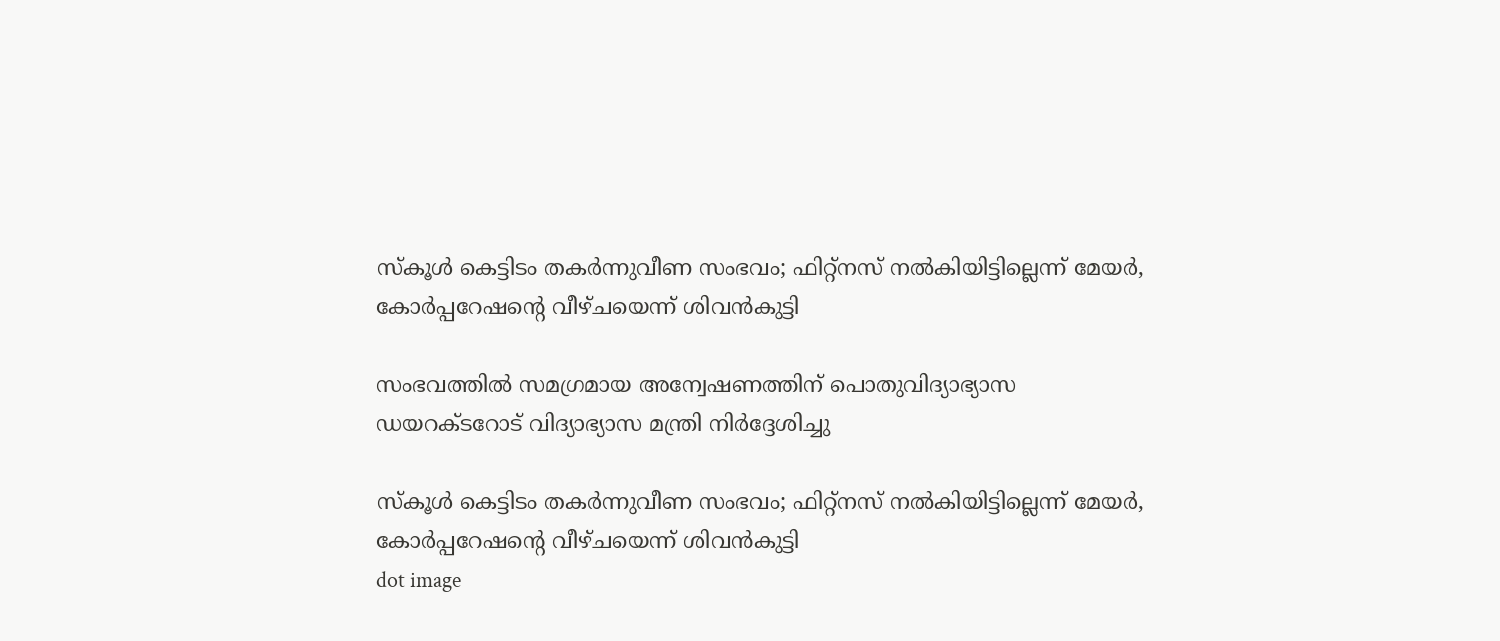സ്‌കൂൾ കെട്ടിടം തകർന്നുവീണ സംഭവം; ഫിറ്റ്‌നസ് നൽകിയിട്ടില്ലെന്ന് മേയ‍‍ർ, കോർപ്പറേഷന്റെ വീഴ്ചയെന്ന് ശിവൻകുട്ടി

സംഭവത്തില്‍ സമഗ്രമായ അന്വേഷണത്തിന് പൊതുവിദ്യാഭ്യാസ ഡയറക്ടറോട് വിദ്യാഭ്യാസ മന്ത്രി നിര്‍ദ്ദേശിച്ചു

സ്‌കൂൾ കെട്ടിടം തകർന്നുവീണ സംഭവം; ഫിറ്റ്‌നസ് നൽകിയിട്ടില്ലെന്ന് മേയ‍‍ർ, കോർപ്പറേഷന്റെ വീഴ്ചയെന്ന് ശിവൻകുട്ടി
dot image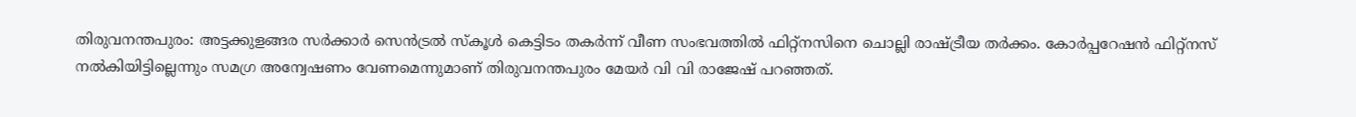തിരുവനന്തപുരം: അട്ടക്കുളങ്ങര സര്‍ക്കാര്‍ സെന്‍ട്രല്‍ സ്‌കൂള്‍ കെട്ടിടം തകര്‍ന്ന് വീണ സംഭവത്തില്‍ ഫിറ്റ്‌നസിനെ ചൊല്ലി രാഷ്ട്രീയ തര്‍ക്കം. കോര്‍പ്പറേഷന്‍ ഫിറ്റ്‌നസ് നല്‍കിയിട്ടില്ലെന്നും സമഗ്ര അന്വേഷണം വേണമെന്നുമാണ് തിരുവനന്തപുരം മേയര്‍ വി വി രാജേഷ് പറഞ്ഞത്.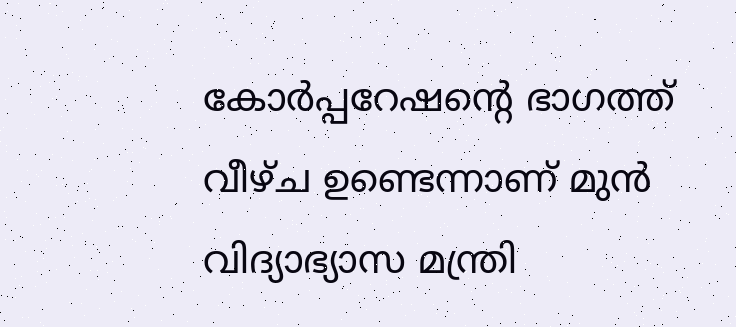കോര്‍പ്പറേഷന്റെ ഭാഗത്ത് വീഴ്ച ഉണ്ടെന്നാണ് മുന്‍ വിദ്യാഭ്യാസ മന്ത്രി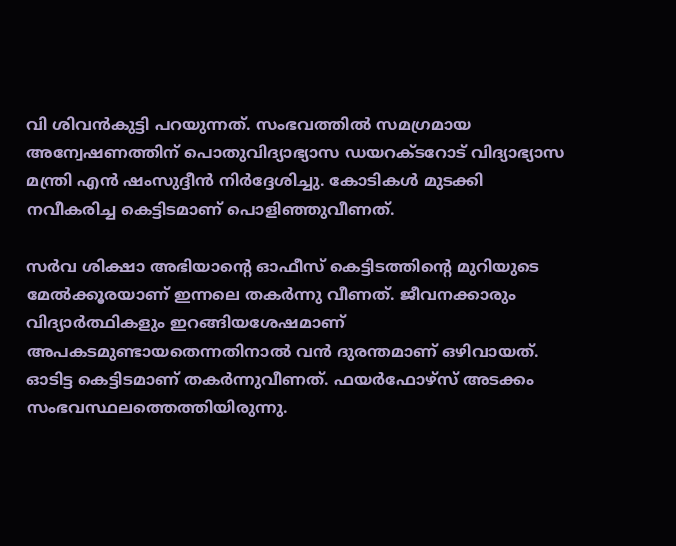വി ശിവന്‍കുട്ടി പറയുന്നത്. സംഭവത്തില്‍ സമഗ്രമായ അന്വേഷണത്തിന് പൊതുവിദ്യാഭ്യാസ ഡയറക്ടറോട് വിദ്യാഭ്യാസ മന്ത്രി എന്‍ ഷംസുദ്ദീന്‍ നിര്‍ദ്ദേശിച്ചു. കോടികള്‍ മുടക്കി നവീകരിച്ച കെട്ടിടമാണ് പൊളിഞ്ഞുവീണത്.

സര്‍വ ശിക്ഷാ അഭിയാന്റെ ഓഫീസ് കെട്ടിടത്തിന്റെ മുറിയുടെ മേല്‍ക്കൂരയാണ് ഇന്നലെ തകര്‍ന്നു വീണത്. ജീവനക്കാരും വിദ്യാര്‍ത്ഥികളും ഇറങ്ങിയശേഷമാണ് അപകടമുണ്ടായതെന്നതിനാല്‍ വന്‍ ദുരന്തമാണ് ഒഴിവായത്. ഓടിട്ട കെട്ടിടമാണ് തകര്‍ന്നുവീണത്. ഫയര്‍ഫോഴ്സ് അടക്കം സംഭവസ്ഥലത്തെത്തിയിരുന്നു.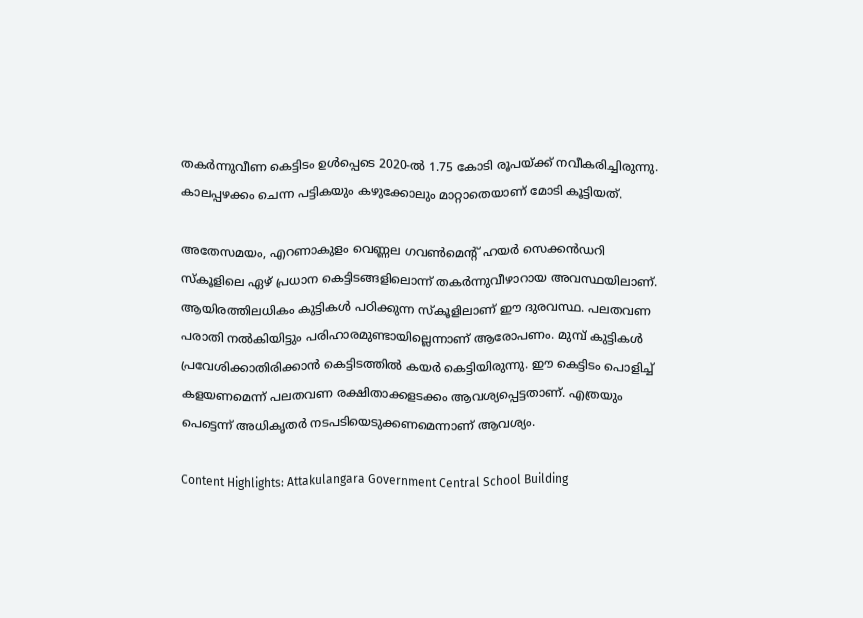തകര്‍ന്നുവീണ കെട്ടിടം ഉള്‍പ്പെടെ 2020-ല്‍ 1.75 കോടി രൂപയ്ക്ക് നവീകരിച്ചിരുന്നു. കാലപ്പഴക്കം ചെന്ന പട്ടികയും കഴുക്കോലും മാറ്റാതെയാണ് മോടി കൂട്ടിയത്.

അതേസമയം, എറണാകുളം വെണ്ണല ഗവണ്‍മെന്റ് ഹയര്‍ സെക്കന്‍ഡറി സ്‌കൂളിലെ ഏഴ് പ്രധാന കെട്ടിടങ്ങളിലൊന്ന് തകര്‍ന്നുവീഴാറായ അവസ്ഥയിലാണ്. ആയിരത്തിലധികം കുട്ടികള്‍ പഠിക്കുന്ന സ്‌കൂളിലാണ് ഈ ദുരവസ്ഥ. പലതവണ പരാതി നല്‍കിയിട്ടും പരിഹാരമുണ്ടായില്ലെന്നാണ് ആരോപണം. മുമ്പ് കുട്ടികള്‍ പ്രവേശിക്കാതിരിക്കാന്‍ കെട്ടിടത്തില്‍ കയര്‍ കെട്ടിയിരുന്നു. ഈ കെട്ടിടം പൊളിച്ച് കളയണമെന്ന് പലതവണ രക്ഷിതാക്കളടക്കം ആവശ്യപ്പെട്ടതാണ്. എത്രയും പെട്ടെന്ന് അധികൃതര്‍ നടപടിയെടുക്കണമെന്നാണ് ആവശ്യം.

Content Highlights: Attakulangara Government Central School Building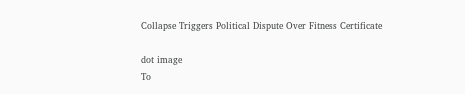Collapse Triggers Political Dispute Over Fitness Certificate

dot image
To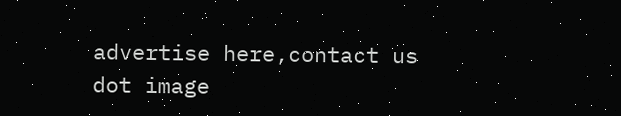advertise here,contact us
dot image